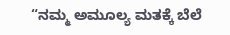“ನಮ್ಮ ಅಮೂಲ್ಯ ಮತಕ್ಕೆ ಬೆಲೆ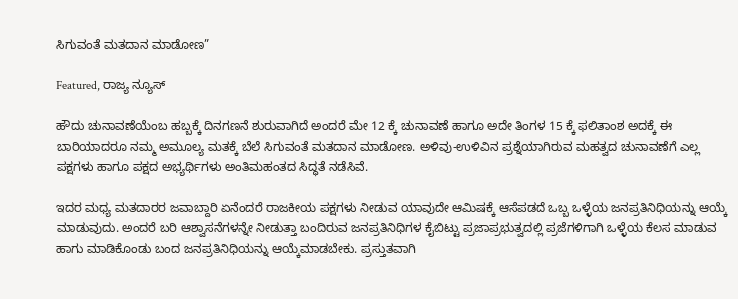ಸಿಗುವಂತೆ ಮತದಾನ ಮಾಡೋಣ”

Featured, ರಾಜ್ಯ ನ್ಯೂಸ್

ಹೌದು ಚುನಾವಣೆಯೆಂಬ ಹಬ್ಬಕ್ಕೆ ದಿನಗಣನೆ ಶುರುವಾಗಿದೆ ಅಂದರೆ ಮೇ 12 ಕ್ಕೆ ಚುನಾವಣೆ ಹಾಗೂ ಅದೇ ತಿಂಗಳ 15 ಕ್ಕೆ ಫಲಿತಾಂಶ ಅದಕ್ಕೆ ಈ ಬಾರಿಯಾದರೂ ನಮ್ಮ ಅಮೂಲ್ಯ ಮತಕ್ಕೆ ಬೆಲೆ ಸಿಗುವಂತೆ ಮತದಾನ ಮಾಡೋಣ. ಅಳಿವು-ಉಳಿವಿನ ಪ್ರಶ್ನೆಯಾಗಿರುವ ಮಹತ್ವದ ಚುನಾವಣೆಗೆ ಎಲ್ಲ ಪಕ್ಷಗಳು ಹಾಗೂ ಪಕ್ಷದ ಅಭ್ಯರ್ಥಿಗಳು ಅಂತಿಮಹಂತದ ಸಿದ್ಧತೆ ನಡೆಸಿವೆ.

ಇದರ ಮಧ್ಯ ಮತದಾರರ ಜವಾಬ್ದಾರಿ ಏನೆಂದರೆ ರಾಜಕೀಯ ಪಕ್ಷಗಳು ನೀಡುವ ಯಾವುದೇ ಆಮಿಷಕ್ಕೆ ಆಸೆಪಡದೆ ಒಬ್ಬ ಒಳ್ಳೆಯ ಜನಪ್ರತಿನಿಧಿಯನ್ನು ಆಯ್ಕೆ ಮಾಡುವುದು. ಅಂದರೆ ಬರಿ ಆಶ್ವಾಸನೆಗಳನ್ನೇ ನೀಡುತ್ತಾ ಬಂದಿರುವ ಜನಪ್ರತಿನಿಧಿಗಳ ಕೈಬಿಟ್ಟು ಪ್ರಜಾಪ್ರಭುತ್ವದಲ್ಲಿ ಪ್ರಜೆಗಳಿಗಾಗಿ ಒಳ್ಳೆಯ ಕೆಲಸ ಮಾಡುವ ಹಾಗು ಮಾಡಿಕೊಂಡು ಬಂದ ಜನಪ್ರತಿನಿಧಿಯನ್ನು ಆಯ್ಕೆಮಾಡಬೇಕು. ಪ್ರಸ್ತುತವಾಗಿ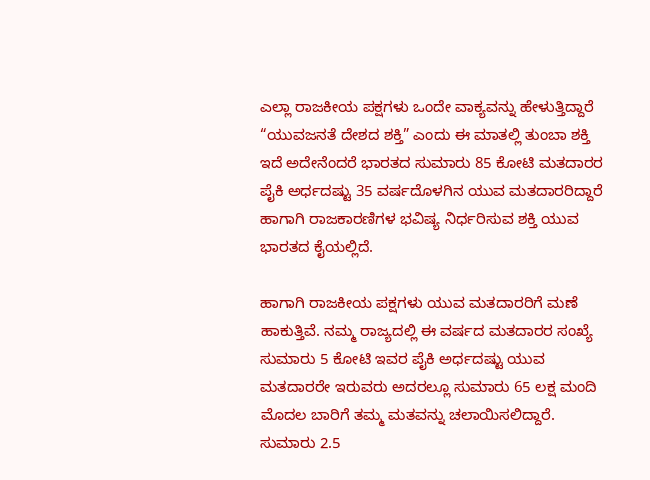ಎಲ್ಲಾ ರಾಜಕೀಯ ಪಕ್ಷಗಳು ಒಂದೇ ವಾಕ್ಯವನ್ನು ಹೇಳುತ್ತಿದ್ದಾರೆ “ಯುವಜನತೆ ದೇಶದ ಶಕ್ತಿ” ಎಂದು ಈ ಮಾತಲ್ಲಿ ತುಂಬಾ ಶಕ್ತಿ ಇದೆ ಅದೇನೆಂದರೆ ಭಾರತದ ಸುಮಾರು 85 ಕೋಟಿ ಮತದಾರರ ಪೈಕಿ ಅರ್ಧದಷ್ಟು 35 ವರ್ಷದೊಳಗಿನ ಯುವ ಮತದಾರರಿದ್ದಾರೆ ಹಾಗಾಗಿ ರಾಜಕಾರಣಿಗಳ ಭವಿಷ್ಯ ನಿರ್ಧರಿಸುವ ಶಕ್ತಿ ಯುವ ಭಾರತದ ಕೈಯಲ್ಲಿದೆ.

ಹಾಗಾಗಿ ರಾಜಕೀಯ ಪಕ್ಷಗಳು ಯುವ ಮತದಾರರಿಗೆ ಮಣೆ ಹಾಕುತ್ತಿವೆ. ನಮ್ಮ ರಾಜ್ಯದಲ್ಲಿ ಈ ವರ್ಷದ ಮತದಾರರ ಸಂಖ್ಯೆ ಸುಮಾರು 5 ಕೋಟಿ ಇವರ ಪೈಕಿ ಅರ್ಧದಷ್ಟು ಯುವ ಮತದಾರರೇ ಇರುವರು ಅದರಲ್ಲೂ ಸುಮಾರು 65 ಲಕ್ಷ ಮಂದಿ ಮೊದಲ ಬಾರಿಗೆ ತಮ್ಮ ಮತವನ್ನು ಚಲಾಯಿಸಲಿದ್ದಾರೆ. ಸುಮಾರು 2.5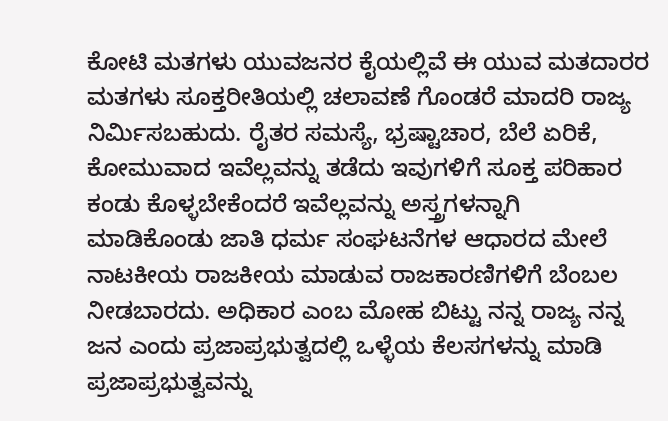ಕೋಟಿ ಮತಗಳು ಯುವಜನರ ಕೈಯಲ್ಲಿವೆ ಈ ಯುವ ಮತದಾರರ ಮತಗಳು ಸೂಕ್ತರೀತಿಯಲ್ಲಿ ಚಲಾವಣೆ ಗೊಂಡರೆ ಮಾದರಿ ರಾಜ್ಯ ನಿರ್ಮಿಸಬಹುದು. ರೈತರ ಸಮಸ್ಯೆ, ಭ್ರಷ್ಟಾಚಾರ, ಬೆಲೆ ಏರಿಕೆ, ಕೋಮುವಾದ ಇವೆಲ್ಲವನ್ನು ತಡೆದು ಇವುಗಳಿಗೆ ಸೂಕ್ತ ಪರಿಹಾರ ಕಂಡು ಕೊಳ್ಳಬೇಕೆಂದರೆ ಇವೆಲ್ಲವನ್ನು ಅಸ್ತ್ರಗಳನ್ನಾಗಿ ಮಾಡಿಕೊಂಡು ಜಾತಿ ಧರ್ಮ ಸಂಘಟನೆಗಳ ಆಧಾರದ ಮೇಲೆ ನಾಟಕೀಯ ರಾಜಕೀಯ ಮಾಡುವ ರಾಜಕಾರಣಿಗಳಿಗೆ ಬೆಂಬಲ ನೀಡಬಾರದು. ಅಧಿಕಾರ ಎಂಬ ಮೋಹ ಬಿಟ್ಟು ನನ್ನ ರಾಜ್ಯ ನನ್ನ ಜನ ಎಂದು ಪ್ರಜಾಪ್ರಭುತ್ವದಲ್ಲಿ ಒಳ್ಳೆಯ ಕೆಲಸಗಳನ್ನು ಮಾಡಿ ಪ್ರಜಾಪ್ರಭುತ್ವವನ್ನು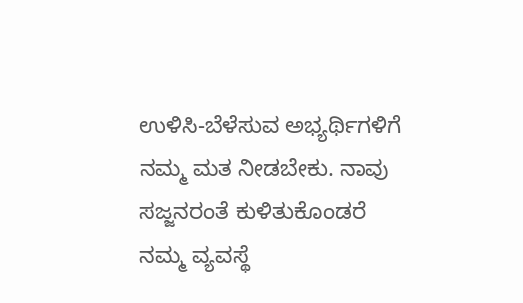ಉಳಿಸಿ-ಬೆಳೆಸುವ ಅಭ್ಯರ್ಥಿಗಳಿಗೆ ನಮ್ಮ ಮತ ನೀಡಬೇಕು. ನಾವು ಸಜ್ಜನರಂತೆ ಕುಳಿತುಕೊಂಡರೆ ನಮ್ಮ ವ್ಯವಸ್ಥೆ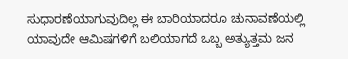ಸುಧಾರಣೆಯಾಗುವುದಿಲ್ಲ ಈ ಬಾರಿಯಾದರೂ ಚುನಾವಣೆಯಲ್ಲಿ ಯಾವುದೇ ಆಮಿಷಗಳಿಗೆ ಬಲಿಯಾಗದೆ ಒಬ್ಬ ಅತ್ಯುತ್ತಮ ಜನ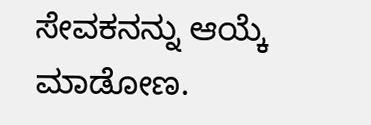ಸೇವಕನನ್ನು ಆಯ್ಕೆ ಮಾಡೋಣ.